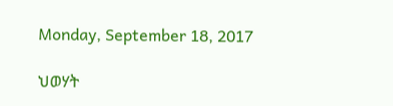Monday, September 18, 2017

ህወሃት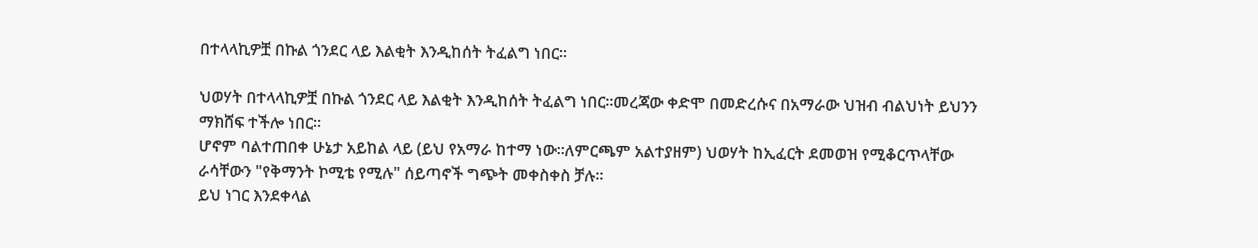በተላላኪዎቿ በኩል ጎንደር ላይ እልቂት እንዲከሰት ትፈልግ ነበር።

ህወሃት በተላላኪዎቿ በኩል ጎንደር ላይ እልቂት እንዲከሰት ትፈልግ ነበር።መረጃው ቀድሞ በመድረሱና በአማራው ህዝብ ብልህነት ይህንን ማክሸፍ ተችሎ ነበር።
ሆኖም ባልተጠበቀ ሁኔታ አይከል ላይ (ይህ የአማራ ከተማ ነው።ለምርጫም አልተያዘም) ህወሃት ከኢፈርት ደመወዝ የሚቆርጥላቸው ራሳቸውን "የቅማንት ኮሚቴ የሚሉ" ሰይጣኖች ግጭት መቀስቀስ ቻሉ።
ይህ ነገር እንደቀላል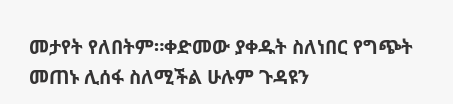መታየት የለበትም።ቀድመው ያቀዱት ስለነበር የግጭት መጠኑ ሊሰፋ ስለሚችል ሁሉም ጉዳዩን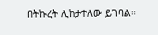በትኩረት ሊከታተለው ይገባል።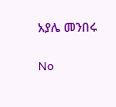አያሌ መንበሩ

No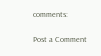comments:

Post a Comment